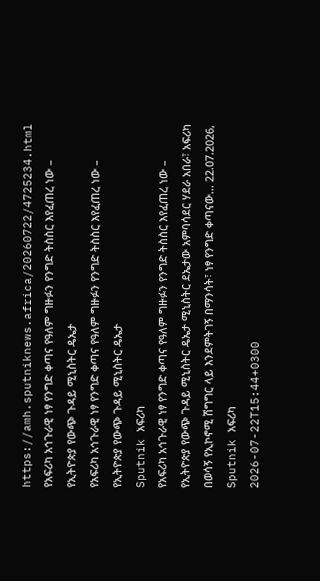https://amh.sputniknews.africa/20260722/4725234.html
የአፍሪካ አኅጉራዊ ነፃ የንግድ ቀጣና የዓለም ግዙፉን የንግድ ትስስር እየፈጠረ ነው – የኢትዮጵያ የውጭ ጉዳይ ሚኒስትር ዴኤታ
የአፍሪካ አኅጉራዊ ነፃ የንግድ ቀጣና የዓለም ግዙፉን የንግድ ትስስር እየፈጠረ ነው – የኢትዮጵያ የውጭ ጉዳይ ሚኒስትር ዴኤታ
Sputnik አፍሪካ
የአፍሪካ አኅጉራዊ ነፃ የንግድ ቀጣና የዓለም ግዙፉን የንግድ ትስስር እየፈጠረ ነው – የኢትዮጵያ የውጭ ጉዳይ ሚኒስትር ዴኤታ ሚኒስትር ደኤታው አምባሳደር ሃደራ አበራ፣ አፍሪካ በወሳኝ የኢኮኖሚ ሽግግር ላይ እንደምትገኝ በማንሳት፣ ነፃ የንግድ ቀጣናው... 22.07.2026, Sputnik አፍሪካ
2026-07-22T15:44+0300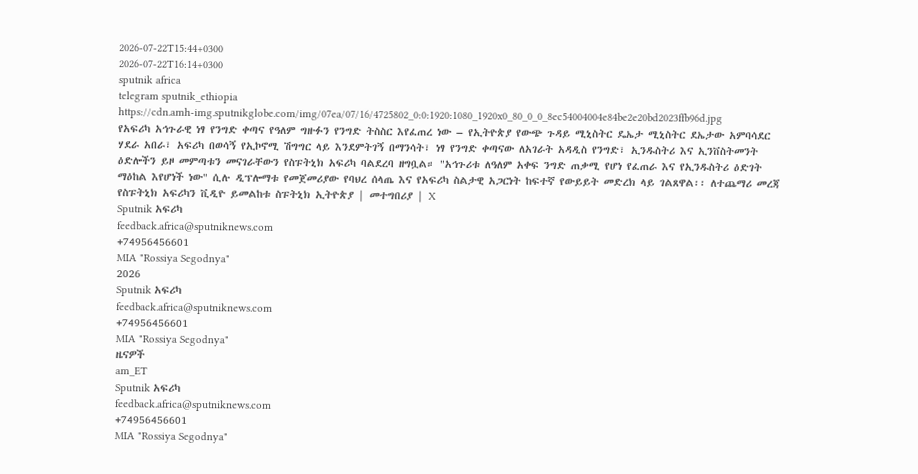2026-07-22T15:44+0300
2026-07-22T16:14+0300
sputnik africa
telegram sputnik_ethiopia
https://cdn.amh-img.sputnikglobe.com/img/07ea/07/16/4725802_0:0:1920:1080_1920x0_80_0_0_8ec54004004e84be2e20bd2023ffb96d.jpg
የአፍሪካ አኅጉራዊ ነፃ የንግድ ቀጣና የዓለም ግዙፉን የንግድ ትስስር እየፈጠረ ነው – የኢትዮጵያ የውጭ ጉዳይ ሚኒስትር ዴኤታ ሚኒስትር ደኤታው አምባሳደር ሃደራ አበራ፣ አፍሪካ በወሳኝ የኢኮኖሚ ሽግግር ላይ እንደምትገኝ በማንሳት፣ ነፃ የንግድ ቀጣናው ለአገራት አዳዲስ የንግድ፣ ኢንዱስትሪ እና ኢንቨስትመንት ዕድሎችን ይዞ መምጣቱን መናገራቸውን የስፑትኒክ አፍሪካ ባልደረባ ዘግቧል። "አኅጉሪቱ ለዓለም አቀፍ ንግድ ጠቃሚ የሆነ የፈጠራ እና የኢንዱስትሪ ዕድገት ማዕከል እየሆነች ነው" ሲሉ ዲፕሎማቱ የመጀመሪያው የባህረ ሰላጤ እና የአፍሪካ ስልታዊ አጋርነት ከፍተኛ የውይይት መድረክ ላይ ገልጸዋል፡፡ ለተጨማሪ መረጃ የስፑትኒክ አፍሪካን ቪዲዮ ይመልከቱ ስፑትኒክ ኢትዮጵያ | መተግበሪያ | X
Sputnik አፍሪካ
feedback.africa@sputniknews.com
+74956456601
MIA "Rossiya Segodnya"
2026
Sputnik አፍሪካ
feedback.africa@sputniknews.com
+74956456601
MIA "Rossiya Segodnya"
ዜናዎች
am_ET
Sputnik አፍሪካ
feedback.africa@sputniknews.com
+74956456601
MIA "Rossiya Segodnya"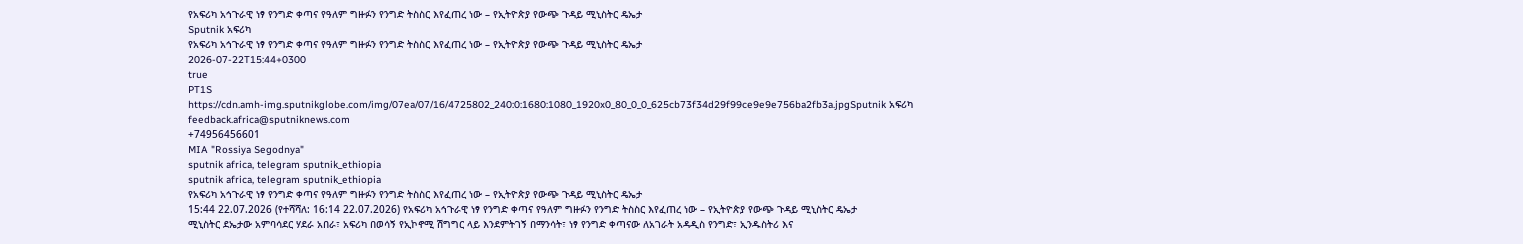የአፍሪካ አኅጉራዊ ነፃ የንግድ ቀጣና የዓለም ግዙፉን የንግድ ትስስር እየፈጠረ ነው – የኢትዮጵያ የውጭ ጉዳይ ሚኒስትር ዴኤታ
Sputnik አፍሪካ
የአፍሪካ አኅጉራዊ ነፃ የንግድ ቀጣና የዓለም ግዙፉን የንግድ ትስስር እየፈጠረ ነው – የኢትዮጵያ የውጭ ጉዳይ ሚኒስትር ዴኤታ
2026-07-22T15:44+0300
true
PT1S
https://cdn.amh-img.sputnikglobe.com/img/07ea/07/16/4725802_240:0:1680:1080_1920x0_80_0_0_625cb73f34d29f99ce9e9e756ba2fb3a.jpgSputnik አፍሪካ
feedback.africa@sputniknews.com
+74956456601
MIA "Rossiya Segodnya"
sputnik africa, telegram sputnik_ethiopia
sputnik africa, telegram sputnik_ethiopia
የአፍሪካ አኅጉራዊ ነፃ የንግድ ቀጣና የዓለም ግዙፉን የንግድ ትስስር እየፈጠረ ነው – የኢትዮጵያ የውጭ ጉዳይ ሚኒስትር ዴኤታ
15:44 22.07.2026 (የተሻሻለ: 16:14 22.07.2026) የአፍሪካ አኅጉራዊ ነፃ የንግድ ቀጣና የዓለም ግዙፉን የንግድ ትስስር እየፈጠረ ነው – የኢትዮጵያ የውጭ ጉዳይ ሚኒስትር ዴኤታ
ሚኒስትር ደኤታው አምባሳደር ሃደራ አበራ፣ አፍሪካ በወሳኝ የኢኮኖሚ ሽግግር ላይ እንደምትገኝ በማንሳት፣ ነፃ የንግድ ቀጣናው ለአገራት አዳዲስ የንግድ፣ ኢንዱስትሪ እና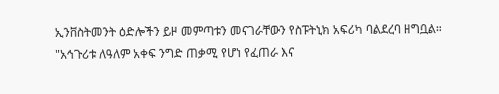ኢንቨስትመንት ዕድሎችን ይዞ መምጣቱን መናገራቸውን የስፑትኒክ አፍሪካ ባልደረባ ዘግቧል።
"አኅጉሪቱ ለዓለም አቀፍ ንግድ ጠቃሚ የሆነ የፈጠራ እና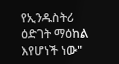የኢንዱስትሪ ዕድገት ማዕከል እየሆነች ነው"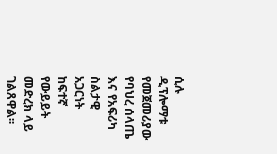ሲሉ ዲፕሎማቱ የመጀመሪያው የባህረ ሰላጤ እና የአፍሪካ ስልታዊ አጋርነት ከፍተኛ የውይይት መድረክ ላይ ገልጸዋል፡፡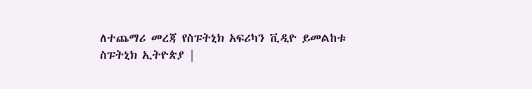ለተጨማሪ መረጃ የስፑትኒክ አፍሪካን ቪዲዮ ይመልከቱ
ስፑትኒክ ኢትዮጵያ |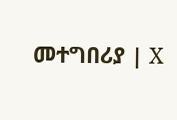መተግበሪያ | X